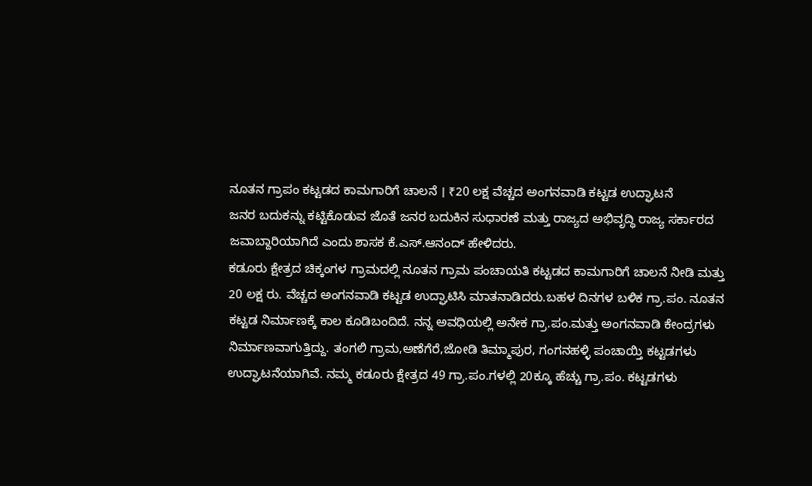ನೂತನ ಗ್ರಾಪಂ ಕಟ್ಟಡದ ಕಾಮಗಾರಿಗೆ ಚಾಲನೆ । ₹20 ಲಕ್ಷ ವೆಚ್ಚದ ಅಂಗನವಾಡಿ ಕಟ್ಟಡ ಉದ್ಘಾಟನೆ
ಜನರ ಬದುಕನ್ನು ಕಟ್ಟಿಕೊಡುವ ಜೊತೆ ಜನರ ಬದುಕಿನ ಸುಧಾರಣೆ ಮತ್ತು ರಾಜ್ಯದ ಅಭಿವೃದ್ಧಿ ರಾಜ್ಯ ಸರ್ಕಾರದ ಜವಾಬ್ದಾರಿಯಾಗಿದೆ ಎಂದು ಶಾಸಕ ಕೆ.ಎಸ್.ಆನಂದ್ ಹೇಳಿದರು.
ಕಡೂರು ಕ್ಷೇತ್ರದ ಚಿಕ್ಕಂಗಳ ಗ್ರಾಮದಲ್ಲಿ ನೂತನ ಗ್ರಾಮ ಪಂಚಾಯತಿ ಕಟ್ಟಡದ ಕಾಮಗಾರಿಗೆ ಚಾಲನೆ ನೀಡಿ ಮತ್ತು 20 ಲಕ್ಷ ರು. ವೆಚ್ಚದ ಅಂಗನವಾಡಿ ಕಟ್ಟಡ ಉದ್ಘಾಟಿಸಿ ಮಾತನಾಡಿದರು.ಬಹಳ ದಿನಗಳ ಬಳಿಕ ಗ್ರಾ.ಪಂ. ನೂತನ ಕಟ್ಟಡ ನಿರ್ಮಾಣಕ್ಕೆ ಕಾಲ ಕೂಡಿಬಂದಿದೆ. ನನ್ನ ಅವಧಿಯಲ್ಲಿ ಅನೇಕ ಗ್ರಾ.ಪಂ.ಮತ್ತು ಅಂಗನವಾಡಿ ಕೇಂದ್ರಗಳು ನಿರ್ಮಾಣವಾಗುತ್ತಿದ್ದು. ತಂಗಲಿ ಗ್ರಾಮ,ಅಣೆಗೆರೆ,ಜೋಡಿ ತಿಮ್ಮಾಪುರ, ಗಂಗನಹಳ್ಳಿ ಪಂಚಾಯ್ತಿ ಕಟ್ಟಡಗಳು ಉದ್ಘಾಟನೆಯಾಗಿವೆ. ನಮ್ಮ ಕಡೂರು ಕ್ಷೇತ್ರದ 49 ಗ್ರಾ.ಪಂ.ಗಳಲ್ಲಿ 20ಕ್ಕೂ ಹೆಚ್ಚು ಗ್ರಾ.ಪಂ. ಕಟ್ಟಡಗಳು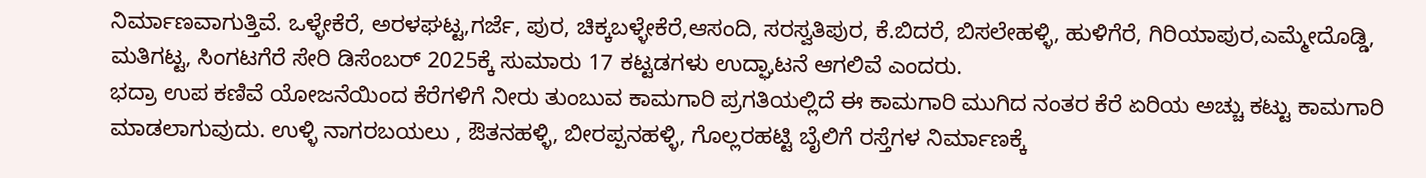ನಿರ್ಮಾಣವಾಗುತ್ತಿವೆ. ಒಳ್ಳೇಕೆರೆ, ಅರಳಘಟ್ಟ,ಗರ್ಜೆ, ಪುರ, ಚಿಕ್ಕಬಳ್ಳೇಕೆರೆ,ಆಸಂದಿ, ಸರಸ್ವತಿಪುರ, ಕೆ.ಬಿದರೆ, ಬಿಸಲೇಹಳ್ಳಿ, ಹುಳಿಗೆರೆ, ಗಿರಿಯಾಪುರ,ಎಮ್ಮೇದೊಡ್ಡಿ, ಮತಿಗಟ್ಟ, ಸಿಂಗಟಗೆರೆ ಸೇರಿ ಡಿಸೆಂಬರ್ 2025ಕ್ಕೆ ಸುಮಾರು 17 ಕಟ್ಟಡಗಳು ಉದ್ಘಾಟನೆ ಆಗಲಿವೆ ಎಂದರು.
ಭದ್ರಾ ಉಪ ಕಣಿವೆ ಯೋಜನೆಯಿಂದ ಕೆರೆಗಳಿಗೆ ನೀರು ತುಂಬುವ ಕಾಮಗಾರಿ ಪ್ರಗತಿಯಲ್ಲಿದೆ ಈ ಕಾಮಗಾರಿ ಮುಗಿದ ನಂತರ ಕೆರೆ ಏರಿಯ ಅಚ್ಚು ಕಟ್ಟು ಕಾಮಗಾರಿ ಮಾಡಲಾಗುವುದು. ಉಳ್ಳಿ ನಾಗರಬಯಲು , ಔತನಹಳ್ಳಿ, ಬೀರಪ್ಪನಹಳ್ಳಿ, ಗೊಲ್ಲರಹಟ್ಟಿ ಬೈಲಿಗೆ ರಸ್ತೆಗಳ ನಿರ್ಮಾಣಕ್ಕೆ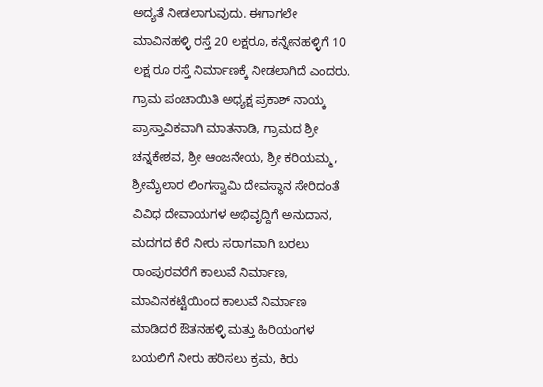ಅದ್ಯತೆ ನೀಡಲಾಗುವುದು. ಈಗಾಗಲೇ ಮಾವಿನಹಳ್ಳಿ ರಸ್ತೆ 20 ಲಕ್ಷರೂ, ಕನ್ನೇನಹಳ್ಳಿಗೆ 10 ಲಕ್ಷ ರೂ ರಸ್ತೆ ನಿರ್ಮಾಣಕ್ಕೆ ನೀಡಲಾಗಿದೆ ಎಂದರು.
ಗ್ರಾಮ ಪಂಚಾಯಿತಿ ಅಧ್ಯಕ್ಷ ಪ್ರಕಾಶ್ ನಾಯ್ಕ ಪ್ರಾಸ್ತಾವಿಕವಾಗಿ ಮಾತನಾಡಿ, ಗ್ರಾಮದ ಶ್ರೀ ಚನ್ನಕೇಶವ, ಶ್ರೀ ಆಂಜನೇಯ, ಶ್ರೀ ಕರಿಯಮ್ಮ, ಶ್ರೀಮೈಲಾರ ಲಿಂಗಸ್ವಾಮಿ ದೇವಸ್ಥಾನ ಸೇರಿದಂತೆ ವಿವಿಧ ದೇವಾಯಗಳ ಅಭಿವೃದ್ದಿಗೆ ಅನುದಾನ, ಮದಗದ ಕೆರೆ ನೀರು ಸರಾಗವಾಗಿ ಬರಲು ರಾಂಪುರವರೆಗೆ ಕಾಲುವೆ ನಿರ್ಮಾಣ, ಮಾವಿನಕಟ್ಟೆಯಿಂದ ಕಾಲುವೆ ನಿರ್ಮಾಣ ಮಾಡಿದರೆ ಔತನಹಳ್ಳಿ ಮತ್ತು ಹಿರಿಯಂಗಳ ಬಯಲಿಗೆ ನೀರು ಹರಿಸಲು ಕ್ರಮ, ಕಿರು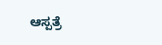ಆಸ್ಪತ್ರೆ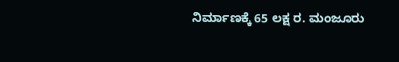ನಿರ್ಮಾಣಕ್ಕೆ 65 ಲಕ್ಷ ರ. ಮಂಜೂರು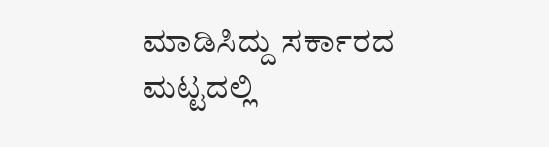ಮಾಡಿಸಿದ್ದು ಸರ್ಕಾರದ ಮಟ್ಟದಲ್ಲಿ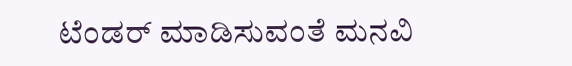ಟೆಂಡರ್ ಮಾಡಿಸುವಂತೆ ಮನವಿ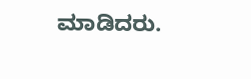ಮಾಡಿದರು.